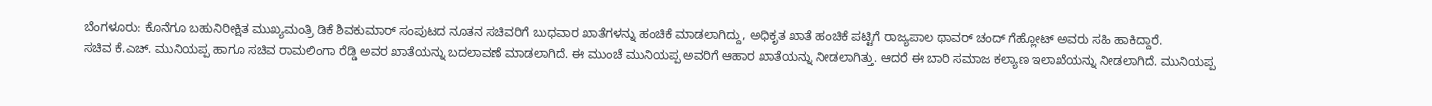ಬೆಂಗಳೂರು: ಕೊನೆಗೂ ಬಹುನಿರೀಕ್ಷಿತ ಮುಖ್ಯಮಂತ್ರಿ ಡಿಕೆ ಶಿವಕುಮಾರ್ ಸಂಪುಟದ ನೂತನ ಸಚಿವರಿಗೆ ಬುಧವಾರ ಖಾತೆಗಳನ್ನು ಹಂಚಿಕೆ ಮಾಡಲಾಗಿದ್ದು, ಅಧಿಕೃತ ಖಾತೆ ಹಂಚಿಕೆ ಪಟ್ಟಿಗೆ ರಾಜ್ಯಪಾಲ ಥಾವರ್ ಚಂದ್ ಗೆಹ್ಲೋಟ್ ಅವರು ಸಹಿ ಹಾಕಿದ್ದಾರೆ.
ಸಚಿವ ಕೆ.ಎಚ್. ಮುನಿಯಪ್ಪ ಹಾಗೂ ಸಚಿವ ರಾಮಲಿಂಗಾ ರೆಡ್ಡಿ ಅವರ ಖಾತೆಯನ್ನು ಬದಲಾವಣೆ ಮಾಡಲಾಗಿದೆ. ಈ ಮುಂಚೆ ಮುನಿಯಪ್ಪ ಅವರಿಗೆ ಆಹಾರ ಖಾತೆಯನ್ನು ನೀಡಲಾಗಿತ್ತು. ಆದರೆ ಈ ಬಾರಿ ಸಮಾಜ ಕಲ್ಯಾಣ ಇಲಾಖೆಯನ್ನು ನೀಡಲಾಗಿದೆ. ಮುನಿಯಪ್ಪ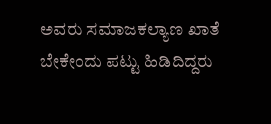ಅವರು ಸಮಾಜಕಲ್ಯಾಣ ಖಾತೆ ಬೇಕೇಂದು ಪಟ್ಟು ಹಿಡಿದಿದ್ದರು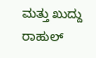ಮತ್ತು ಖುದ್ದು ರಾಹುಲ್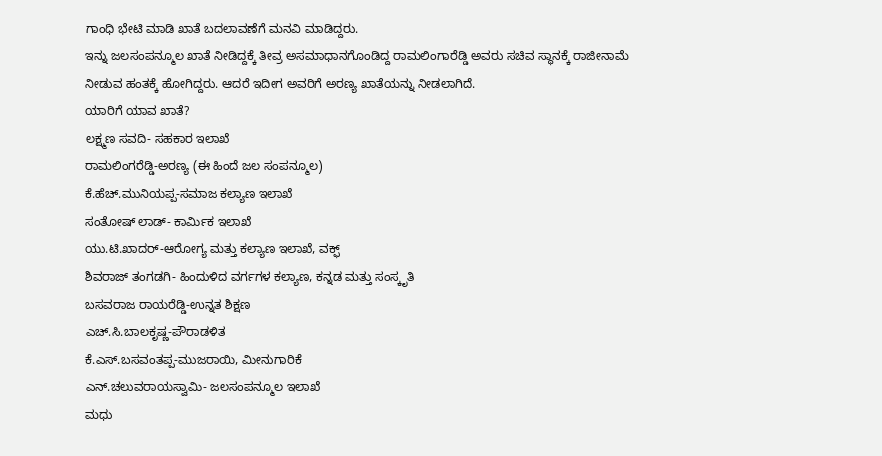ಗಾಂಧಿ ಭೇಟಿ ಮಾಡಿ ಖಾತೆ ಬದಲಾವಣೆಗೆ ಮನವಿ ಮಾಡಿದ್ದರು.
ಇನ್ನು ಜಲಸಂಪನ್ಮೂಲ ಖಾತೆ ನೀಡಿದ್ದಕ್ಕೆ ತೀವ್ರ ಅಸಮಾಧಾನಗೊಂಡಿದ್ದ ರಾಮಲಿಂಗಾರೆಡ್ಡಿ ಅವರು ಸಚಿವ ಸ್ಥಾನಕ್ಕೆ ರಾಜೀನಾಮೆ ನೀಡುವ ಹಂತಕ್ಕೆ ಹೋಗಿದ್ದರು. ಆದರೆ ಇದೀಗ ಅವರಿಗೆ ಅರಣ್ಯ ಖಾತೆಯನ್ನು ನೀಡಲಾಗಿದೆ.
ಯಾರಿಗೆ ಯಾವ ಖಾತೆ?
ಲಕ್ಷ್ಮಣ ಸವದಿ- ಸಹಕಾರ ಇಲಾಖೆ
ರಾಮಲಿಂಗರೆಡ್ಡಿ-ಅರಣ್ಯ (ಈ ಹಿಂದೆ ಜಲ ಸಂಪನ್ಮೂಲ)
ಕೆ.ಹೆಚ್.ಮುನಿಯಪ್ಪ-ಸಮಾಜ ಕಲ್ಯಾಣ ಇಲಾಖೆ
ಸಂತೋಷ್ ಲಾಡ್- ಕಾರ್ಮಿಕ ಇಲಾಖೆ
ಯು.ಟಿ.ಖಾದರ್-ಆರೋಗ್ಯ ಮತ್ತು ಕಲ್ಯಾಣ ಇಲಾಖೆ, ವಕ್ಫ್
ಶಿವರಾಜ್ ತಂಗಡಗಿ- ಹಿಂದುಳಿದ ವರ್ಗಗಳ ಕಲ್ಯಾಣ, ಕನ್ನಡ ಮತ್ತು ಸಂಸ್ಕೃತಿ
ಬಸವರಾಜ ರಾಯರೆಡ್ಡಿ-ಉನ್ನತ ಶಿಕ್ಷಣ
ಎಚ್.ಸಿ.ಬಾಲಕೃಷ್ಣ-ಪೌರಾಡಳಿತ
ಕೆ.ಎಸ್.ಬಸವಂತಪ್ಪ-ಮುಜರಾಯಿ, ಮೀನುಗಾರಿಕೆ
ಎನ್.ಚಲುವರಾಯಸ್ವಾಮಿ- ಜಲಸಂಪನ್ಮೂಲ ಇಲಾಖೆ
ಮಧು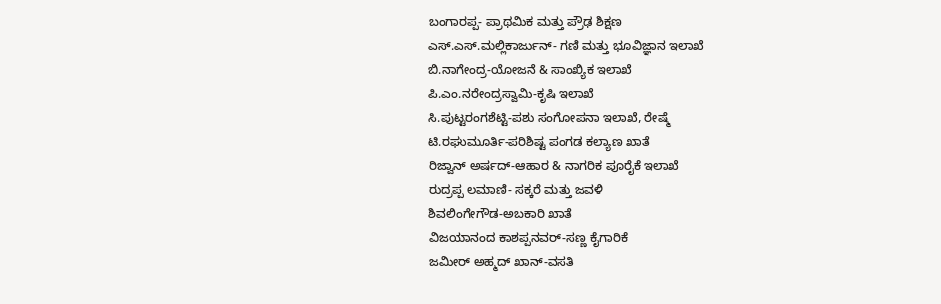ಬಂಗಾರಪ್ಪ- ಪ್ರಾಥಮಿಕ ಮತ್ತು ಪ್ರೌಢ ಶಿಕ್ಷಣ
ಎಸ್.ಎಸ್.ಮಲ್ಲಿಕಾರ್ಜುನ್- ಗಣಿ ಮತ್ತು ಭೂವಿಜ್ಞಾನ ಇಲಾಖೆ
ಬಿ.ನಾಗೇಂದ್ರ-ಯೋಜನೆ & ಸಾಂಖ್ಯಿಕ ಇಲಾಖೆ
ಪಿ.ಎಂ.ನರೇಂದ್ರಸ್ವಾಮಿ-ಕೃಷಿ ಇಲಾಖೆ
ಸಿ.ಪುಟ್ಟರಂಗಶೆಟ್ಟಿ-ಪಶು ಸಂಗೋಪನಾ ಇಲಾಖೆ, ರೇಷ್ಮೆ
ಟಿ.ರಘುಮೂರ್ತಿ-ಪರಿಶಿಷ್ಟ ಪಂಗಡ ಕಲ್ಯಾಣ ಖಾತೆ
ರಿಜ್ವಾನ್ ಅರ್ಷದ್-ಆಹಾರ & ನಾಗರಿಕ ಪೂರೈಕೆ ಇಲಾಖೆ
ರುದ್ರಪ್ಪ ಲಮಾಣಿ- ಸಕ್ಕರೆ ಮತ್ತು ಜವಳಿ
ಶಿವಲಿಂಗೇಗೌಡ-ಅಬಕಾರಿ ಖಾತೆ
ವಿಜಯಾನಂದ ಕಾಶಪ್ಪನವರ್-ಸಣ್ಣ ಕೈಗಾರಿಕೆ
ಜಮೀರ್ ಅಹ್ಮದ್ ಖಾನ್-ವಸತಿ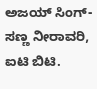ಅಜಯ್ ಸಿಂಗ್-ಸಣ್ಣ ನೀರಾವರಿ, ಐಟಿ ಬಿಟಿ.